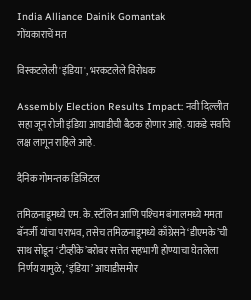India Alliance Dainik Gomantak
गोंयकाराचें मत

विस्कटलेली 'इंडिया', भरकटलेले विरोधक

Assembly Election Results Impact: नवी दिल्लीत सहा जून रोजी इंडिया आघाडीची बैठक होणार आहे. याकडे सर्वांचे लक्ष लागून राहिले आहे.

दैनिक गोमन्तक डिजिटल

तमिळनाडूमध्ये एम. के. स्टॅलिन आणि पश्‍चिम बंगालमध्ये ममता बॅनर्जी यांचा पराभव, तसेच तमिळनाडूमध्ये काँग्रेसने ‘डीएमके’ची साथ सोडून ‘टीव्हीके’बरोबर सत्तेत सहभागी होण्याचा घेतलेला निर्णय यामुळे, ‘इंडिया’ आघाडीसमोर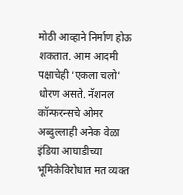मोठी आव्हाने निर्माण होऊ शकतात. आम आदमी पक्षाचेही ‘एकला चलो’ धोरण असते. नॅशनल कॉन्फरन्सचे ओमर अब्दुल्लाही अनेक वेळा इंडिया आघाडीच्या भूमिकेविरोधात मत व्यक्त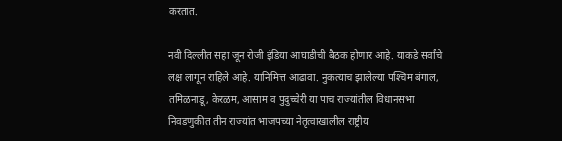करतात.

नवी दिल्लीत सहा जून रोजी इंडिया आघाडीची बैठक होणार आहे. याकडे सर्वांचे लक्ष लागून राहिले आहे. यानिमित्त आढावा. नुकत्याच झालेल्या पश्‍चिम बंगाल, तमिळनाडू, केरळम, आसाम व पुदुच्चेरी या पाच राज्यांतील विधानसभा निवडणुकीत तीन राज्यांत भाजपच्या नेतृत्वाखालील राष्ट्रीय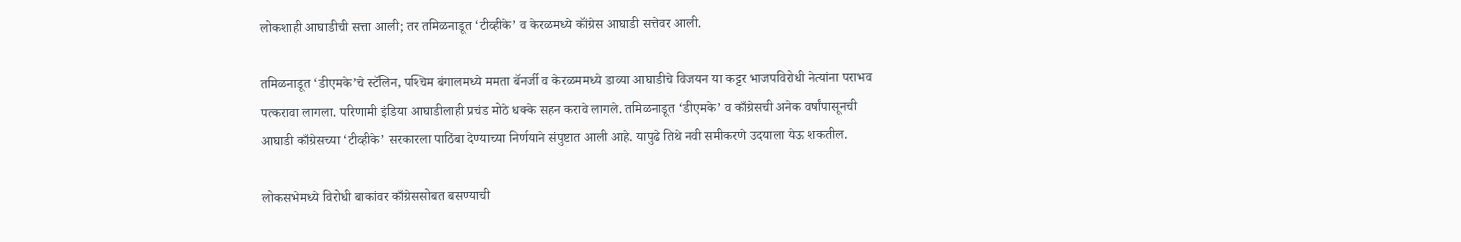लोकशाही आघाडीची सत्ता आली; तर तमिळनाडूत ‘टीव्हीके’ व केरळमध्ये कॉंग्रेस आघाडी सत्तेवर आली.

तमिळनाडूत ‘डीएमके’चे स्टॅलिन, पश्‍चिम बंगालमध्ये ममता बॅनर्जी व केरळममध्ये डाव्या आघाडीचे विजयन या कट्टर भाजपविरोधी नेत्यांना पराभव पत्करावा लागला. परिणामी इंडिया आघाडीलाही प्रचंड मोठे धक्के सहन करावे लागले. तमिळनाडूत ‘डीएमके’ व काँग्रेसची अनेक वर्षांपासूनची आघाडी काँग्रेसच्या ‘टीव्हीके’ सरकारला पाठिंबा देण्याच्या निर्णयाने संपुष्टात आली आहे. यापुढे तिथे नवी समीकरणे उदयाला येऊ शकतील.

लोकसभेमध्ये विरोधी बाकांवर काँग्रेससोबत बसण्याची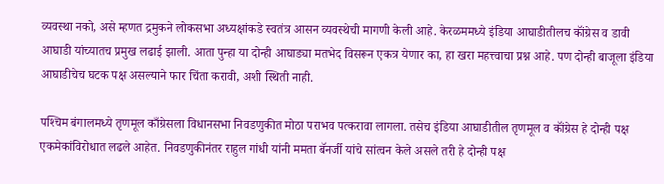व्यवस्था नको, असे म्हणत द्रमुकने लोकसभा अध्यक्षांकडे स्वतंत्र आसन व्यवस्थेची मागणी केली आहे. केरळममध्ये इंडिया आघाडीतीलच कॉंग्रेस व डावी आघाडी यांच्यातच प्रमुख लढाई झाली. आता पुन्हा या दोन्ही आघाड्या मतभेद विसरून एकत्र येणार का, हा खरा महत्त्वाचा प्रश्न आहे. पण दोन्ही बाजूला इंडिया आघाडीचेच घटक पक्ष असल्याने फार चिंता करावी, अशी स्थिती नाही.

पश्‍चिम बंगालमध्ये तृणमूल काँग्रेसला विधानसभा निवडणुकीत मोठा पराभव पत्करावा लागला. तसेच इंडिया आघाडीतील तृणमूल व कॉंग्रेस हे दोन्ही पक्ष एकमेकांविरोधात लढले आहेत. निवडणुकीनंतर राहुल गांधी यांनी ममता बॅनर्जी यांचे सांत्वन केले असले तरी हे दोन्ही पक्ष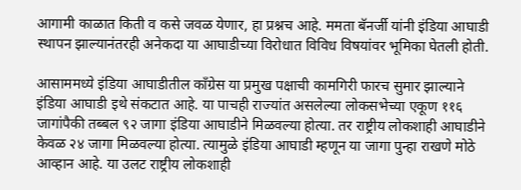आगामी काळात किती व कसे जवळ येणार, हा प्रश्नच आहे. ममता बॅनर्जी यांनी इंडिया आघाडी स्थापन झाल्यानंतरही अनेकदा या आघाडीच्या विरोधात विविध विषयांवर भूमिका घेतली होती.

आसाममध्ये इंडिया आघाडीतील कॉंग्रेस या प्रमुख पक्षाची कामगिरी फारच सुमार झाल्याने इंडिया आघाडी इथे संकटात आहे. या पाचही राज्यांत असलेल्या लोकसभेच्या एकूण ११६ जागांपैकी तब्बल ९२ जागा इंडिया आघाडीने मिळवल्या होत्या. तर राष्ट्रीय लोकशाही आघाडीने केवळ २४ जागा मिळवल्या होत्या. त्यामुळे इंडिया आघाडी म्हणून या जागा पुन्हा राखणे मोठे आव्हान आहे. या उलट राष्ट्रीय लोकशाही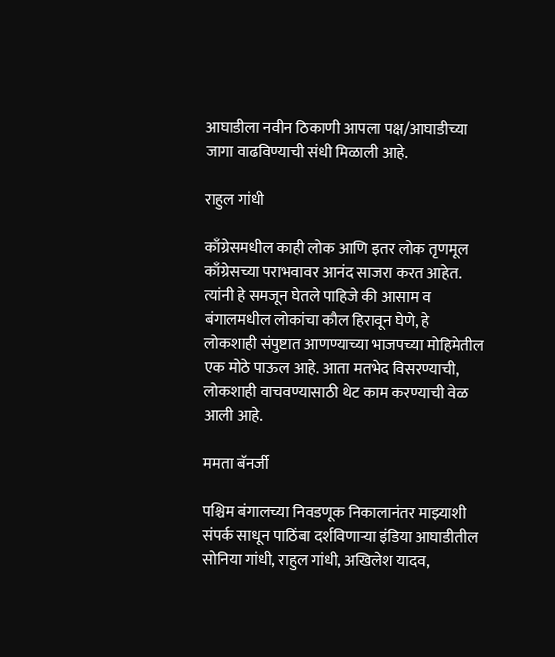आघाडीला नवीन ठिकाणी आपला पक्ष/आघाडीच्या जागा वाढविण्याची संधी मिळाली आहे.

राहुल गांधी

काँग्रेसमधील काही लोक आणि इतर लोक तृणमूल काँग्रेसच्या पराभवावर आनंद साजरा करत आहेत. त्यांनी हे समजून घेतले पाहिजे की आसाम व बंगालमधील लोकांचा कौल हिरावून घेणे, हे लोकशाही संपुष्टात आणण्याच्या भाजपच्या मोहिमेतील एक मोठे पाऊल आहे. आता मतभेद विसरण्याची, लोकशाही वाचवण्यासाठी थेट काम करण्याची वेळ आली आहे.

ममता बॅनर्जी

पश्चिम बंगालच्या निवडणूक निकालानंतर माझ्याशी संपर्क साधून पाठिंबा दर्शविणाऱ्या इंडिया आघाडीतील सोनिया गांधी, राहुल गांधी, अखिलेश यादव,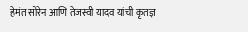हेमंत सोरेन आणि तेजस्वी यादव यांची कृतज्ञ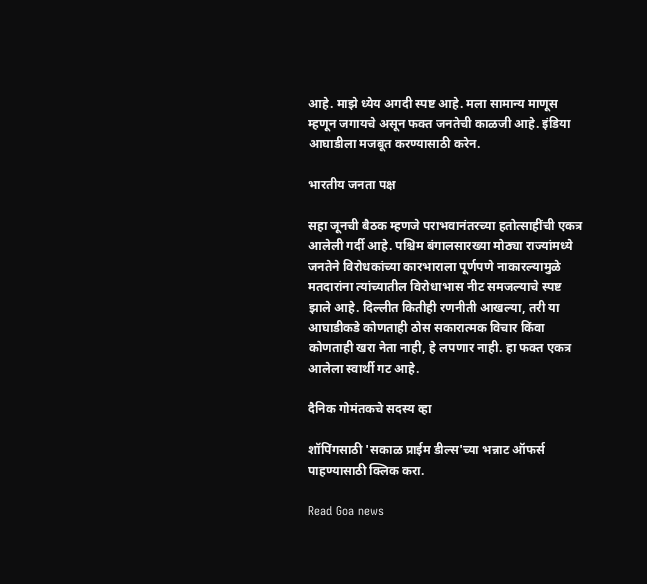आहे. माझे ध्येय अगदी स्पष्ट आहे. मला सामान्य माणूस म्हणून जगायचे असून फक्त जनतेची काळजी आहे. इंडिया आघाडीला मजबूत करण्यासाठी करेन.

भारतीय जनता पक्ष

सहा जूनची बैठक म्हणजे पराभवानंतरच्या हतोत्साहींची एकत्र आलेली गर्दी आहे. पश्चिम बंगालसारख्या मोठ्या राज्यांमध्ये जनतेने विरोधकांच्या कारभाराला पूर्णपणे नाकारल्यामुळे मतदारांना त्यांच्यातील विरोधाभास नीट समजल्याचे स्पष्ट झाले आहे. दिल्लीत कितीही रणनीती आखल्या, तरी या आघाडीकडे कोणताही ठोस सकारात्मक विचार किंवा कोणताही खरा नेता नाही, हे लपणार नाही. हा फक्त एकत्र आलेला स्वार्थी गट आहे.

दैनिक गोमंतकचे सदस्य व्हा

शॉपिंगसाठी 'सकाळ प्राईम डील्स'च्या भन्नाट ऑफर्स पाहण्यासाठी क्लिक करा.

Read Goa news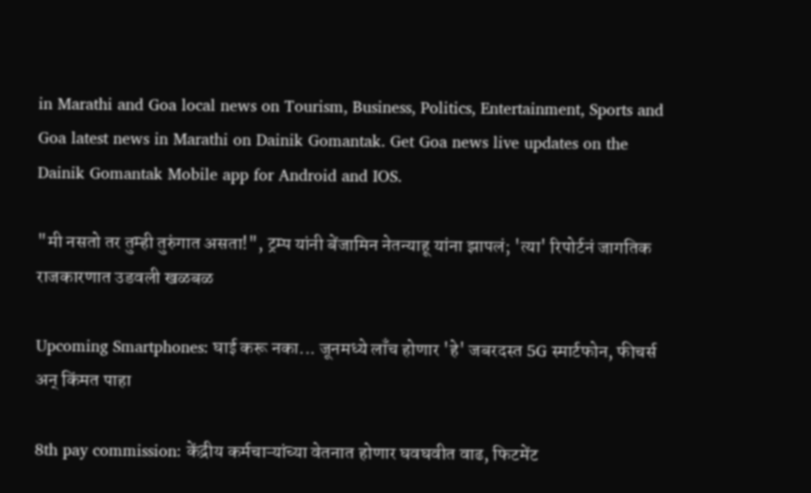in Marathi and Goa local news on Tourism, Business, Politics, Entertainment, Sports and Goa latest news in Marathi on Dainik Gomantak. Get Goa news live updates on the Dainik Gomantak Mobile app for Android and IOS.

"मी नसतो तर तुम्ही तुरुंगात असता!", ट्रम्प यांनी बेंजामिन नेतन्याहू यांना झापलं; 'त्या' रिपोर्टनं जागतिक राजकारणात उडवली खळबळ

Upcoming Smartphones: घाई करू नका... जूनमध्ये लाँच होणार 'हे' जबरदस्त 5G स्मार्टफोन, फीचर्स अन् किंमत पाहा

8th pay commission: केंद्रीय कर्मचाऱ्यांच्या वेतनात होणार घवघवीत वाढ, फिटमेंट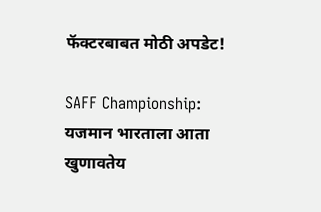फॅक्टरबाबत मोठी अपडेट!

SAFF Championship: यजमान भारताला आता खुणावतेय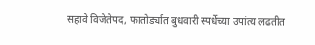सहावे विजेतेपद, फातोर्ड्यात बुधवारी स्पर्धेच्या उपांत्य लढतीत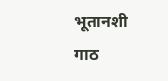भूतानशी गाठ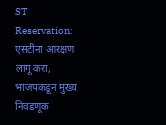ST Reservation: एसटींना आरक्षण लागू करा, भाजपकडून मुख्य निवडणूक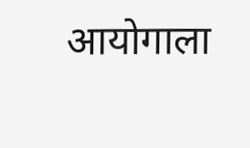आयोगाला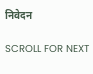निवेदन

SCROLL FOR NEXT